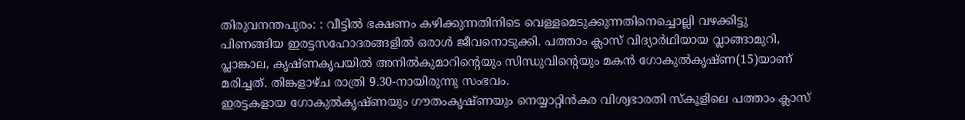തിരുവനന്തപുരം: : വീട്ടിൽ ഭക്ഷണം കഴിക്കുന്നതിനിടെ വെള്ളമെടുക്കുന്നതിനെച്ചൊല്ലി വഴക്കിട്ടു പിണങ്ങിയ ഇരട്ടസഹോദരങ്ങളിൽ ഒരാൾ ജീവനൊടുക്കി. പത്താം ക്ലാസ് വിദ്യാർഥിയായ വ്ലാങ്ങാമുറി, പ്ലാങ്കാല, കൃഷ്ണകൃപയിൽ അനിൽകുമാറിന്റെയും സിന്ധുവിന്റെയും മകൻ ഗോകുൽകൃഷ്ണ(15)യാണ് മരിച്ചത്. തിങ്കളാഴ്ച രാത്രി 9.30-നായിരുന്നു സംഭവം.
ഇരട്ടകളായ ഗോകുൽകൃഷ്ണയും ഗൗതംകൃഷ്ണയും നെയ്യാറ്റിൻകര വിശ്വഭാരതി സ്കൂളിലെ പത്താം ക്ലാസ്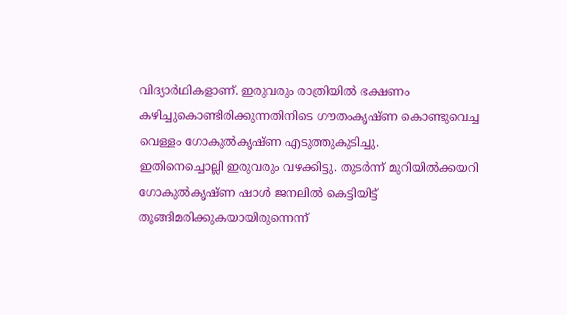വിദ്യാർഥികളാണ്. ഇരുവരും രാത്രിയിൽ ഭക്ഷണം കഴിച്ചുകൊണ്ടിരിക്കുന്നതിനിടെ ഗൗതംകൃഷ്ണ കൊണ്ടുവെച്ച വെള്ളം ഗോകുൽകൃഷ്ണ എടുത്തുകുടിച്ചു.
ഇതിനെച്ചൊല്ലി ഇരുവരും വഴക്കിട്ടു. തുടർന്ന് മുറിയിൽക്കയറി ഗോകുൽകൃഷ്ണ ഷാൾ ജനലിൽ കെട്ടിയിട്ട് തൂങ്ങിമരിക്കുകയായിരുന്നെന്ന്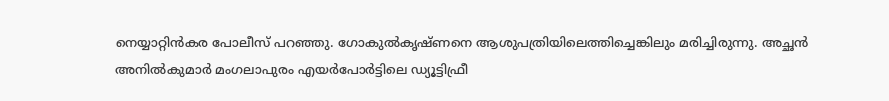നെയ്യാറ്റിൻകര പോലീസ് പറഞ്ഞു. ഗോകുൽകൃഷ്ണനെ ആശുപത്രിയിലെത്തിച്ചെങ്കിലും മരിച്ചിരുന്നു. അച്ഛൻ അനിൽകുമാർ മംഗലാപുരം എയർപോർട്ടിലെ ഡ്യൂട്ടിഫ്രീ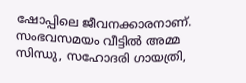ഷോപ്പിലെ ജീവനക്കാരനാണ്.
സംഭവസമയം വീട്ടിൽ അമ്മ സിന്ധു, സഹോദരി ഗായത്രി,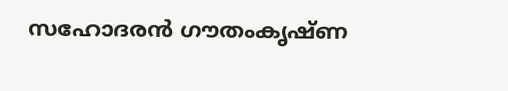സഹോദരൻ ഗൗതംകൃഷ്ണ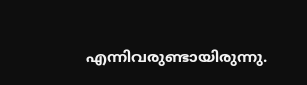എന്നിവരുണ്ടായിരുന്നു.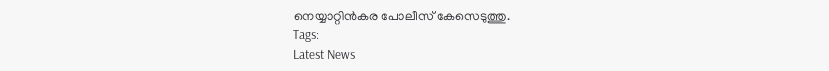നെയ്യാറ്റിൻകര പോലീസ് കേസെടുത്തു.
Tags:
Latest News